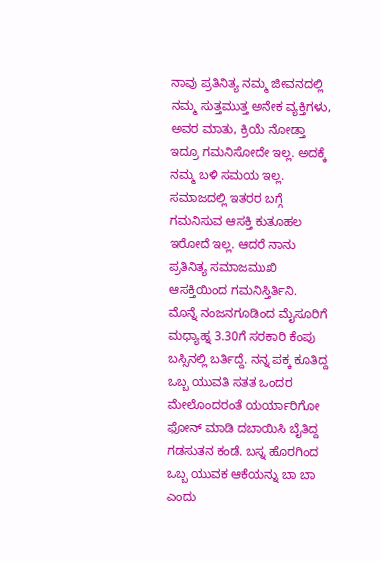ನಾವು ಪ್ರತಿನಿತ್ಯ ನಮ್ಮ ಜೀವನದಲ್ಲಿ ನಮ್ಮ ಸುತ್ತಮುತ್ತ ಅನೇಕ ವ್ಯಕ್ತಿಗಳು, ಅವರ ಮಾತು, ಕ್ರಿಯೆ ನೋಡ್ತಾ ಇದ್ರೂ ಗಮನಿಸೋದೇ ಇಲ್ಲ. ಅದಕ್ಕೆ ನಮ್ಮ ಬಳಿ ಸಮಯ ಇಲ್ಲ. ಸಮಾಜದಲ್ಲಿ ಇತರರ ಬಗ್ಗೆ ಗಮನಿಸುವ ಆಸಕ್ತಿ ಕುತೂಹಲ ಇರೋದೆ ಇಲ್ಲ. ಆದರೆ ನಾನು ಪ್ರತಿನಿತ್ಯ ಸಮಾಜಮುಖಿ ಆಸಕ್ತಿಯಿಂದ ಗಮನಿಸ್ತಿರ್ತಿನಿ.
ಮೊನ್ನೆ ನಂಜನಗೂಡಿಂದ ಮೈಸೂರಿಗೆ ಮಧ್ಯಾಹ್ನ 3.30ಗೆ ಸರಕಾರಿ ಕೆಂಪು ಬಸ್ಸಿನಲ್ಲಿ ಬರ್ತಿದ್ದೆ. ನನ್ನ ಪಕ್ಕ ಕೂತಿದ್ದ ಒಬ್ಬ ಯುವತಿ ಸತತ ಒಂದರ ಮೇಲೊಂದರಂತೆ ಯರ್ಯಾರಿಗೋ ಫೋನ್ ಮಾಡಿ ದಬಾಯಿಸಿ ಬೈತಿದ್ದ ಗಡಸುತನ ಕಂಡೆ. ಬಸ್ನ ಹೊರಗಿಂದ ಒಬ್ಬ ಯುವಕ ಆಕೆಯನ್ನು ಬಾ ಬಾ ಎಂದು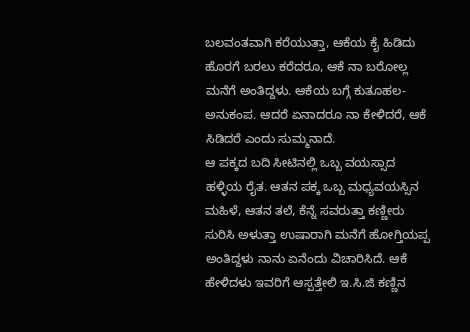ಬಲವಂತವಾಗಿ ಕರೆಯುತ್ತಾ, ಆಕೆಯ ಕೈ ಹಿಡಿದು ಹೊರಗೆ ಬರಲು ಕರೆದರೂ, ಆಕೆ ನಾ ಬರೋಲ್ಲ ಮನೆಗೆ ಅಂತಿದ್ದಳು. ಆಕೆಯ ಬಗ್ಗೆ ಕುತೂಹಲ-ಅನುಕಂಪ. ಆದರೆ ಏನಾದರೂ ನಾ ಕೇಳಿದರೆ, ಆಕೆ ಸಿಡಿದರೆ ಎಂದು ಸುಮ್ಮನಾದೆ.
ಆ ಪಕ್ಕದ ಬದಿ ಸೀಟಿನಲ್ಲಿ ಒಬ್ಬ ವಯಸ್ಸಾದ ಹಳ್ಳಿಯ ರೈತ. ಆತನ ಪಕ್ಕ ಒಬ್ಬ ಮಧ್ಯವಯಸ್ಸಿನ ಮಹಿಳೆ, ಆತನ ತಲೆ, ಕೆನ್ನೆ ಸವರುತ್ತಾ ಕಣ್ಣೀರು ಸುರಿಸಿ ಅಳುತ್ತಾ ಉಷಾರಾಗಿ ಮನೆಗೆ ಹೋಗ್ತಿಯಪ್ಪ ಅಂತಿದ್ದಳು ನಾನು ಏನೆಂದು ವಿಚಾರಿಸಿದೆ. ಆಕೆ ಹೇಳಿದಳು ಇವರಿಗೆ ಆಸ್ಪತ್ತೇಲಿ ಇ.ಸಿ.ಜಿ ಕಣ್ಣಿನ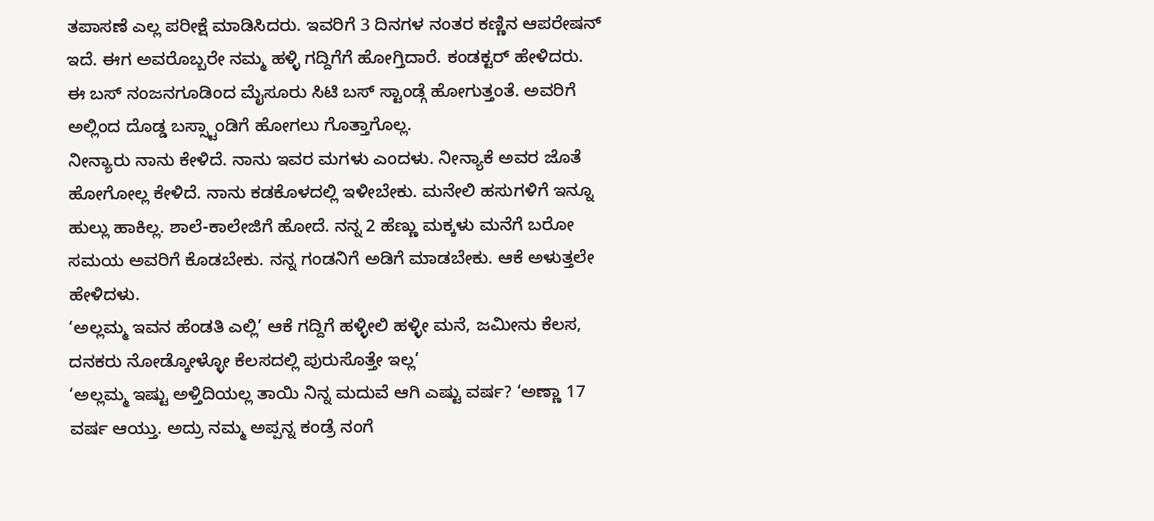ತಪಾಸಣೆ ಎಲ್ಲ ಪರೀಕ್ಷೆ ಮಾಡಿಸಿದರು. ಇವರಿಗೆ 3 ದಿನಗಳ ನಂತರ ಕಣ್ಣಿನ ಆಪರೇಷನ್ ಇದೆ. ಈಗ ಅವರೊಬ್ಬರೇ ನಮ್ಮ ಹಳ್ಳಿ ಗದ್ದಿಗೆಗೆ ಹೋಗ್ತಿದಾರೆ. ಕಂಡಕ್ಟರ್ ಹೇಳಿದರು. ಈ ಬಸ್ ನಂಜನಗೂಡಿಂದ ಮೈಸೂರು ಸಿಟಿ ಬಸ್ ಸ್ಟಾಂಡ್ಗೆ ಹೋಗುತ್ತಂತೆ. ಅವರಿಗೆ ಅಲ್ಲಿಂದ ದೊಡ್ಡ ಬಸ್ಸ್ಟಾಂಡಿಗೆ ಹೋಗಲು ಗೊತ್ತಾಗೊಲ್ಲ.
ನೀನ್ಯಾರು ನಾನು ಕೇಳಿದೆ. ನಾನು ಇವರ ಮಗಳು ಎಂದಳು. ನೀನ್ಯಾಕೆ ಅವರ ಜೊತೆ ಹೋಗೋಲ್ಲ ಕೇಳಿದೆ. ನಾನು ಕಡಕೊಳದಲ್ಲಿ ಇಳೀಬೇಕು. ಮನೇಲಿ ಹಸುಗಳಿಗೆ ಇನ್ನೂ ಹುಲ್ಲು ಹಾಕಿಲ್ಲ. ಶಾಲೆ-ಕಾಲೇಜಿಗೆ ಹೋದೆ. ನನ್ನ 2 ಹೆಣ್ಣು ಮಕ್ಕಳು ಮನೆಗೆ ಬರೋ ಸಮಯ ಅವರಿಗೆ ಕೊಡಬೇಕು. ನನ್ನ ಗಂಡನಿಗೆ ಅಡಿಗೆ ಮಾಡಬೇಕು. ಆಕೆ ಅಳುತ್ತಲೇ ಹೇಳಿದಳು.
‘ಅಲ್ಲಮ್ಮ ಇವನ ಹೆಂಡತಿ ಎಲ್ಲಿ’ ಆಕೆ ಗದ್ದಿಗೆ ಹಳ್ಳೀಲಿ ಹಳ್ಳೀ ಮನೆ, ಜಮೀನು ಕೆಲಸ, ದನಕರು ನೋಡ್ಕೋಳ್ಳೋ ಕೆಲಸದಲ್ಲಿ ಪುರುಸೊತ್ತೇ ಇಲ್ಲ’
‘ಅಲ್ಲಮ್ಮ ಇಷ್ಟು ಅಳ್ತಿದಿಯಲ್ಲ ತಾಯಿ ನಿನ್ನ ಮದುವೆ ಆಗಿ ಎಷ್ಟು ವರ್ಷ? ‘ಅಣ್ಣಾ 17 ವರ್ಷ ಆಯ್ತು. ಅದ್ರು ನಮ್ಮ ಅಪ್ಪನ್ನ ಕಂಡ್ರೆ ನಂಗೆ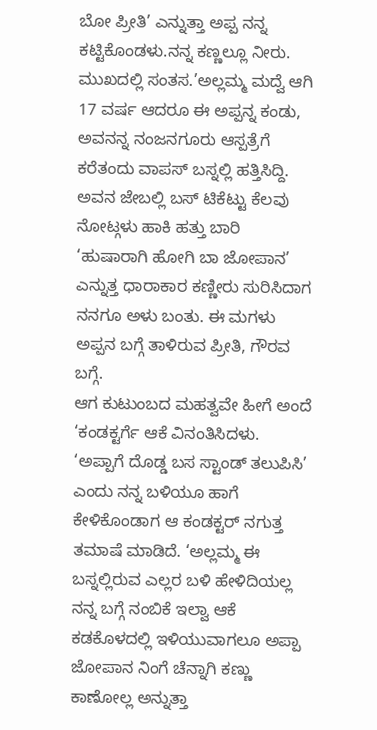ಬೋ ಪ್ರೀತಿ’ ಎನ್ನುತ್ತಾ ಅಪ್ಪ ನನ್ನ ಕಟ್ಟಿಕೊಂಡಳು.ನನ್ನ ಕಣ್ಣಲ್ಲೂ ನೀರು. ಮುಖದಲ್ಲಿ ಸಂತಸ.’ಅಲ್ಲಮ್ಮ ಮದ್ವೆ ಆಗಿ 17 ವರ್ಷ ಆದರೂ ಈ ಅಪ್ಪನ್ನ ಕಂಡು, ಅವನನ್ನ ನಂಜನಗೂರು ಆಸ್ಪತ್ರೆಗೆ ಕರೆತಂದು ವಾಪಸ್ ಬಸ್ನಲ್ಲಿ ಹತ್ತಿಸಿದ್ದಿ. ಅವನ ಜೇಬಲ್ಲಿ ಬಸ್ ಟಿಕೆಟ್ಟು ಕೆಲವು ನೋಟ್ಗಳು ಹಾಕಿ ಹತ್ತು ಬಾರಿ ‘ಹುಷಾರಾಗಿ ಹೋಗಿ ಬಾ ಜೋಪಾನ’ ಎನ್ನುತ್ತ ಧಾರಾಕಾರ ಕಣ್ಣೀರು ಸುರಿಸಿದಾಗ ನನಗೂ ಅಳು ಬಂತು. ಈ ಮಗಳು ಅಪ್ಪನ ಬಗ್ಗೆ ತಾಳಿರುವ ಪ್ರೀತಿ, ಗೌರವ ಬಗ್ಗೆ.
ಆಗ ಕುಟುಂಬದ ಮಹತ್ವವೇ ಹೀಗೆ ಅಂದೆ ‘ಕಂಡಕ್ಟರ್ಗೆ ಆಕೆ ವಿನಂತಿಸಿದಳು. ‘ಅಪ್ಪಾಗೆ ದೊಡ್ಡ ಬಸ ಸ್ಟಾಂಡ್ ತಲುಪಿಸಿ’ ಎಂದು ನನ್ನ ಬಳಿಯೂ ಹಾಗೆ ಕೇಳಿಕೊಂಡಾಗ ಆ ಕಂಡಕ್ಟರ್ ನಗುತ್ತ ತಮಾಷೆ ಮಾಡಿದೆ. ‘ಅಲ್ಲಮ್ಮ ಈ ಬಸ್ನಲ್ಲಿರುವ ಎಲ್ಲರ ಬಳಿ ಹೇಳಿದಿಯಲ್ಲ ನನ್ನ ಬಗ್ಗೆ ನಂಬಿಕೆ ಇಲ್ವಾ ಆಕೆ ಕಡಕೊಳದಲ್ಲಿ ಇಳಿಯುವಾಗಲೂ ಅಪ್ಪಾ ಜೋಪಾನ ನಿಂಗೆ ಚೆನ್ನಾಗಿ ಕಣ್ಣು ಕಾಣೋಲ್ಲ ಅನ್ನುತ್ತಾ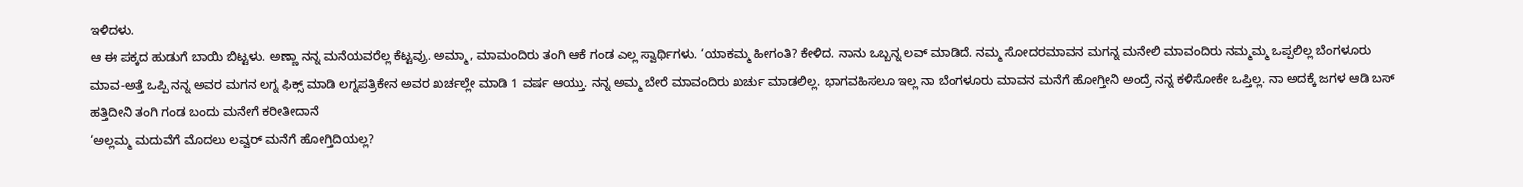ಇಳಿದಳು.
ಆ ಈ ಪಕ್ಕದ ಹುಡುಗೆ ಬಾಯಿ ಬಿಟ್ಟಳು. ಅಣ್ಣಾ ನನ್ನ ಮನೆಯವರೆಲ್ಲ ಕೆಟ್ಟವ್ರು. ಅಮ್ಮಾ, ಮಾಮಂದಿರು ತಂಗಿ ಆಕೆ ಗಂಡ ಎಲ್ಲ ಸ್ವಾರ್ಥಿಗಳು. ‘ಯಾಕಮ್ಮ ಹೀಗಂತಿ? ಕೇಳಿದ. ನಾನು ಒಬ್ಬನ್ನ ಲವ್ ಮಾಡಿದೆ. ನಮ್ಮ ಸೋದರಮಾವನ ಮಗನ್ನ ಮನೇಲಿ ಮಾವಂದಿರು ನಮ್ಮಮ್ಮ ಒಪ್ಪಲಿಲ್ಲ ಬೆಂಗಳೂರು ಮಾವ-ಅತ್ತೆ ಒಪ್ಪಿ ನನ್ನ ಅವರ ಮಗನ ಲಗ್ನ ಫಿಕ್ಸ್ ಮಾಡಿ ಲಗ್ನಪತ್ರಿಕೇನ ಅವರ ಖರ್ಚಲ್ಲೇ ಮಾಡಿ 1 ವರ್ಷ ಆಯ್ತು. ನನ್ನ ಅಮ್ಮ ಬೇರೆ ಮಾವಂದಿರು ಖರ್ಚು ಮಾಡಲಿಲ್ಲ. ಭಾಗವಹಿಸಲೂ ಇಲ್ಲ ನಾ ಬೆಂಗಳೂರು ಮಾವನ ಮನೆಗೆ ಹೋಗ್ತೀನಿ ಅಂದ್ರೆ ನನ್ನ ಕಳಿಸೋಕೇ ಒಪ್ತಿಲ್ಲ. ನಾ ಅದಕ್ಕೆ ಜಗಳ ಆಡಿ ಬಸ್ ಹತ್ತಿದೀನಿ ತಂಗಿ ಗಂಡ ಬಂದು ಮನೇಗೆ ಕರೀತೀದಾನೆ
‘ಅಲ್ಲಮ್ಮ ಮದುವೆಗೆ ಮೊದಲು ಲವ್ವರ್ ಮನೆಗೆ ಹೋಗ್ತಿದಿಯಲ್ಲ?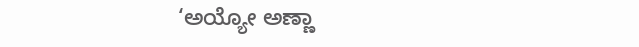‘ಅಯ್ಯೋ ಅಣ್ಣಾ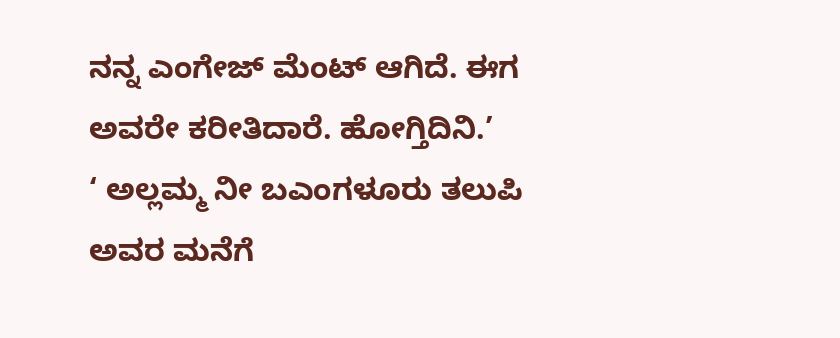ನನ್ನ ಎಂಗೇಜ್ ಮೆಂಟ್ ಆಗಿದೆ. ಈಗ ಅವರೇ ಕರೀತಿದಾರೆ. ಹೋಗ್ತಿದಿನಿ.’
‘ ಅಲ್ಲಮ್ಮ ನೀ ಬಎಂಗಳೂರು ತಲುಪಿ ಅವರ ಮನೆಗೆ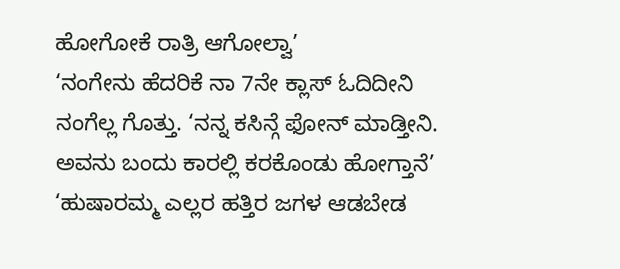ಹೋಗೋಕೆ ರಾತ್ರಿ ಆಗೋಲ್ವಾ’
‘ನಂಗೇನು ಹೆದರಿಕೆ ನಾ 7ನೇ ಕ್ಲಾಸ್ ಓದಿದೀನಿ ನಂಗೆಲ್ಲ ಗೊತ್ತು. ‘ನನ್ನ ಕಸಿನ್ಗೆ ಫೋನ್ ಮಾಡ್ತೀನಿ. ಅವನು ಬಂದು ಕಾರಲ್ಲಿ ಕರಕೊಂಡು ಹೋಗ್ತಾನೆ’
‘ಹುಷಾರಮ್ಮ ಎಲ್ಲರ ಹತ್ತಿರ ಜಗಳ ಆಡಬೇಡ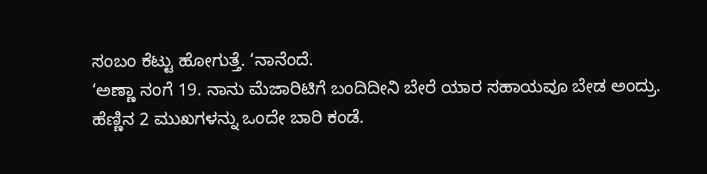ಸಂಬಂ ಕೆಟ್ಟು ಹೋಗುತ್ತೆ. ‘ನಾನೆಂದೆ.
‘ಅಣ್ಣಾ ನಂಗೆ 19. ನಾನು ಮೆಜಾರಿಟಿಗೆ ಬಂದಿದೀನಿ ಬೇರೆ ಯಾರ ಸಹಾಯವೂ ಬೇಡ ಅಂದ್ರು. ಹೆಣ್ಣಿನ 2 ಮುಖಗಳನ್ನು ಒಂದೇ ಬಾರಿ ಕಂಡೆ.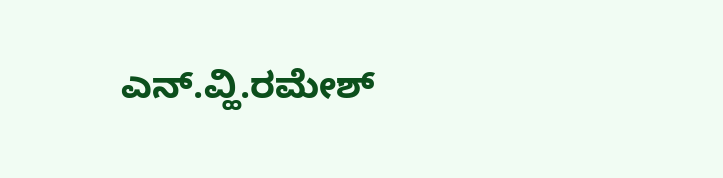ಎನ್.ವ್ಹಿ.ರಮೇಶ್